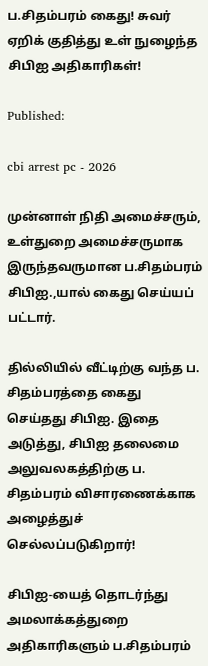ப.சிதம்பரம் கைது! சுவர் ஏறிக் குதித்து உள் நுழைந்த சிபிஐ அதிகாரிகள்!

Published:

cbi arrest pc - 2026

முன்னாள் நிதி அமைச்சரும், உள்துறை அமைச்சருமாக இருந்தவருமான ப.சிதம்பரம் சிபிஐ.,யால் கைது செய்யப் பட்டார்.

தில்லியில் வீட்டிற்கு வந்த ப. சிதம்பரத்தை கைது செய்தது சிபிஐ. இதை அடுத்து, சிபிஐ தலைமை அலுவலகத்திற்கு ப. சிதம்பரம் விசாரணைக்காக அழைத்துச் செல்லப்படுகிறார்!

சிபிஐ-யைத் தொடர்ந்து அமலாக்கத்துறை அதிகாரிகளும் ப.சிதம்பரம்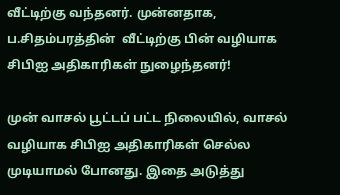வீட்டிற்கு வந்தனர். முன்னதாக, ப.சிதம்பரத்தின்  வீட்டிற்கு பின் வழியாக சிபிஐ அதிகாரிகள் நுழைந்தனர்!

முன் வாசல் பூட்டப் பட்ட நிலையில், வாசல் வழியாக சிபிஐ அதிகாரிகள் செல்ல முடியாமல் போனது. இதை அடுத்து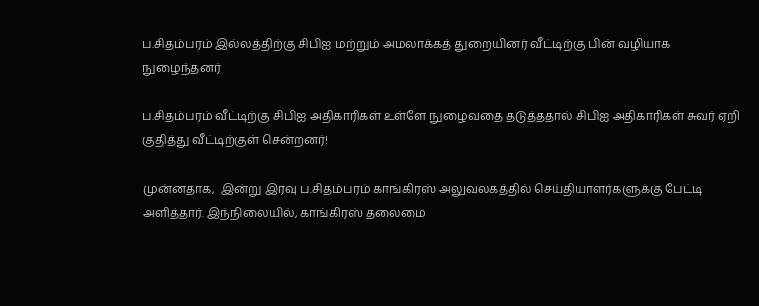ப.சிதம்பரம் இல்லத்திற்கு சிபிஐ மற்றும் அமலாக்கத் துறையினர் வீட்டிற்கு பின் வழியாக நுழைந்தனர்

ப.சிதம்பரம் வீட்டிற்கு சிபிஐ அதிகாரிகள் உள்ளே நுழைவதை தடுத்ததால் சிபிஐ அதிகாரிகள் சுவர் ஏறி குதித்து வீட்டிற்குள் சென்றனர்!

முன்னதாக,  இன்று இரவு ப.சிதம்பரம் காங்கிரஸ் அலுவலகத்தில் செய்தியாளர்களுக்கு பேட்டி அளித்தார். இந்நிலையில், காங்கிரஸ் தலைமை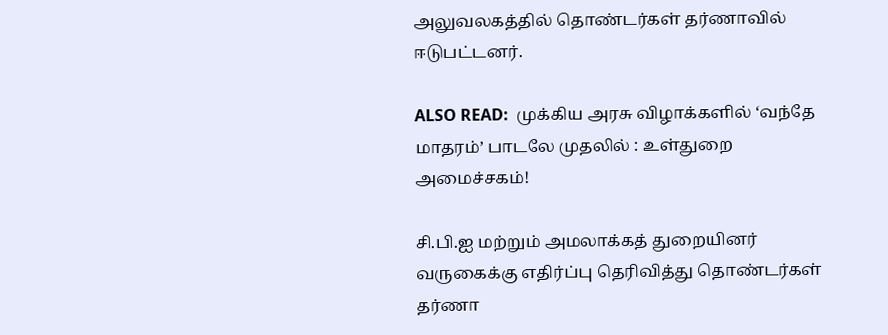அலுவலகத்தில் தொண்டர்கள் தர்ணாவில் ஈடுபட்டனர்.

ALSO READ:  முக்கிய அரசு விழாக்களில் ‘வந்தே மாதரம்’ பாடலே முதலில் : உள்துறை அமைச்சகம்!

சி.பி.ஐ மற்றும் அமலாக்கத் துறையினர் வருகைக்கு எதிர்ப்பு தெரிவித்து தொண்டர்கள் தர்ணா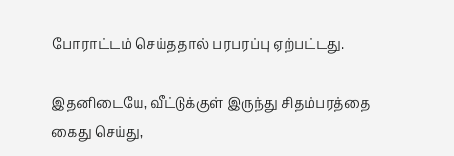போராட்டம் செய்ததால் பரபரப்பு ஏற்பட்டது.

இதனிடையே, வீட்டுக்குள் இருந்து சிதம்பரத்தை கைது செய்து,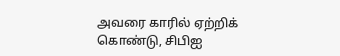அவரை காரில் ஏற்றிக் கொண்டு, சிபிஐ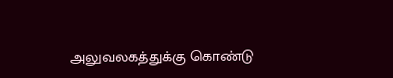அலுவலகத்துக்கு கொண்டு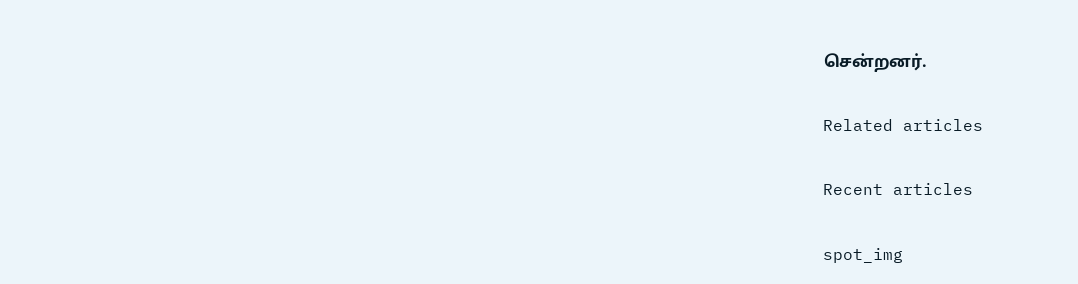சென்றனர்.

Related articles

Recent articles

spot_img